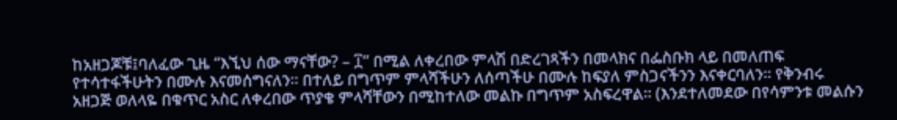ከአዘጋጆቹ፤ባለፈው ጊዜ “እኚህ ሰው ማናቸው? – ፲” በሚል ለቀረበው ምላሽ በድረገጻችን በመላክና በፌስቡክ ላይ በመለጠፍ የተሳተፋችሁትን በሙሉ እናመሰግናለን፡፡ በተለይ በግጥም ምላሻችሁን ለሰጣችሁ በሙሉ ከፍያለ ምስጋናችንን እናቀርባለን፡፡ የቅንብሩ አዘጋጅ ወለላዬ በቁጥር አስር ለቀረበው ጥያቄ ምላሻቸውን በሚከተለው መልኩ በግጥም አስፍረዋል፡፡ (እንደተለመደው በየሳምንቱ መልሱን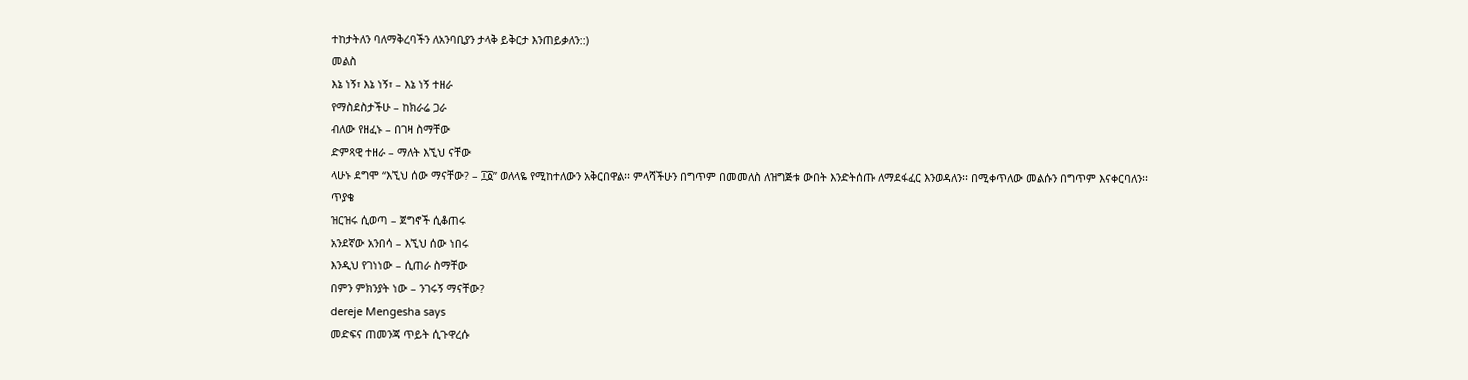ተከታትለን ባለማቅረባችን ለአንባቢያን ታላቅ ይቅርታ እንጠይቃለን::)
መልስ
እኔ ነኝ፣ እኔ ነኝ፣ – እኔ ነኝ ተዘራ
የማስደስታችሁ – ከክራሬ ጋራ
ብለው የዘፈኑ – በገዛ ስማቸው
ድምጻዊ ተዘራ – ማለት እኚህ ናቸው
ላሁኑ ደግሞ “እኚህ ሰው ማናቸው? – ፲፩” ወለላዬ የሚከተለውን አቅርበዋል፡፡ ምላሻችሁን በግጥም በመመለስ ለዝግጅቱ ውበት እንድትሰጡ ለማደፋፈር እንወዳለን፡፡ በሚቀጥለው መልሱን በግጥም እናቀርባለን፡፡
ጥያቄ
ዝርዝሩ ሲወጣ – ጀግኖች ሲቆጠሩ
አንደኛው አንበሳ – እኚህ ሰው ነበሩ
እንዲህ የገነነው – ሲጠራ ስማቸው
በምን ምክንያት ነው – ንገሩኝ ማናቸው?
dereje Mengesha says
መድፍና ጠመንጃ ጥይት ሲጉዋረሱ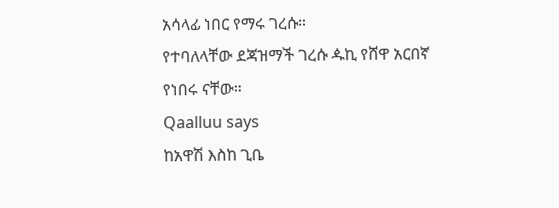አሳላፊ ነበር የማሩ ገረሱ።
የተባለላቸው ደጃዝማች ገረሱ ዹኪ የሸዋ አርበኛ የነበሩ ናቸው።
Qaalluu says
ከአዋሽ እስከ ጊቤ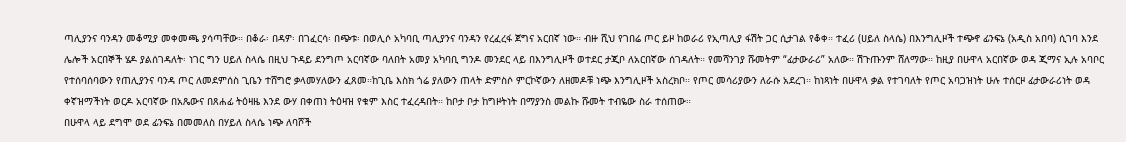ጣሊያንና ባንዳን መቆሚያ መቀመጫ ያሳጣቸው። በቆራ፡ በዳዎ፡ በገፈርሳ፡ በጭቱ፡ በወሊሶ አካባቢ ጣሊያንና ባንዳን የረፈረፋ ጀግና አርበኛ ነው። ብዙ ሺህ የገበሬ ጦር ይዞ ከወራሪ የኢጣሊያ ፋሽት ጋር ሲታገል የቆቀ። ተፈሪ (ሀይለ ስላሴ) በእንግሊዞች ተጭኖ ፊንፍኔ (አዲስ አበባ) ሲገባ እንደ ሌሎች አርበኞች ሄዶ ያልሰገዳለት፡ ነገር ግን ሀይለ ስላሴ በዚህ ጉዳይ ደንግጦ አርባኛው ባለበት አመያ አካባቢ ግንዶ መንደር ላይ በእንግሊዞች ወተደር ታጂቦ ለአርበኛው ሰገዳለት። የመሻንገያ ሹመትም “ፊታውራሪ” አለው። ሽጉጡንም ሸለማው። ከዚያ በሁዋላ አርበኛው ወዳ ጂማና ኢሉ አባቦር የተሰባሰባውን የጠሊያንና ባንዳ ጦር ለመደምሰስ ጊቤን ተሸግሮ ቃላመሃለውን ፈጸመ።ከጊቤ እስክ ጎሬ ያለውን ጠላት ድምስሶ ምርኮኛውን ለዘመዶቹ ነጭ እንግሊዞች አስረክቦ። የጦር መሳሪያውን ለራሱ አደረገ። ከነጻነት በሁዋላ ቃል የተገባለት የጦር አባጋዝነት ሁሉ ተሰርዞ ፊታውራሪነት ወዳ ቀኛዝማችነት ወርዶ አርባኛው በአጼውና በጸሐፊ ትዕዛዜ እንደ ውሃ በቀጠነ ትዕዛዝ የቁም እስር ተፈረዳበት። ከቦታ ቦታ ከግዞትነት በማያንስ መልኩ ሹመት ተብዬው ስራ ተሰጠው።
በሁዋላ ላይ ደግሞ ወደ ፊንፍኔ በመመለስ በሃይለ ስላሴ ነጭ ለባሾች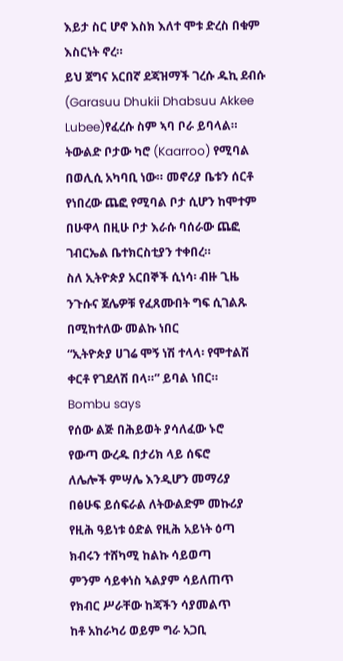እይታ ስር ሆኖ እስክ እለተ ሞቱ ድረስ በቁም እስርነት ኖረ።
ይህ ጀግና አርበኛ ደጃዝማች ገረሱ ዱኪ ደብሱ (Garasuu Dhukii Dhabsuu Akkee Lubee)የፈረሱ ስም ኣባ ቦራ ይባላል።
ትውልድ ቦታው ካሮ (Kaarroo) የሚባል በወሊሲ አካባቢ ነው። መኖሪያ ቤቱን ሰርቶ የነበረው ጨፎ የሚባል ቦታ ሲሆን ከሞተም በሁዋላ በዚሁ ቦታ እራሱ ባሰራው ጨፎ ገብርኤል ቤተክርስቲያን ተቀበረ።
ስለ ኢትዮጵያ አርበኞች ሲነሳ፡ ብዙ ጊዜ ንጉሱና ጀሌዎቹ የፈጸሙበት ግፍ ሲገልጹ በሚከተለው መልኩ ነበር
“ኢትዮጵያ ሀገሬ ሞኝ ነሽ ተላላ፡ የሞተልሽ ቀርቶ የገደለሽ በላ።” ይባል ነበር።
Bombu says
የሰው ልጅ በሕይወት ያሳለፈው ኑሮ
የውጣ ውረዱ በታሪክ ላይ ሰፍሮ
ለሌሎች ምሣሌ እንዲሆን መማሪያ
በፅሁፍ ይሰፍራል ለትውልድም መኩሪያ
የዚሕ ዓይነቱ ዕድል የዚሕ አይነት ዕጣ
ክብሩን ተሸካሚ ከልኩ ሳይወጣ
ምንም ሳይቀነስ ኣልያም ሳይለጠጥ
የክብር ሥራቸው ከጃችን ሳያመልጥ
ከቶ አከራካሪ ወይም ግራ አጋቢ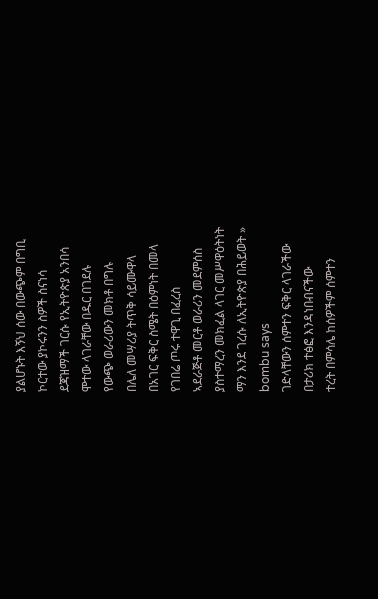ያልሆኑት እኝህ ሰው በውጭም በግቢ
ኮርተው ያኮሩንን ስዎች ስናነሳ
ደጃዝማች ገርሱ የኢትዮጵያ አንበሳ
ሞተው ላገራቸው በዱር በገደሉ
የውጭ ወራሪውን መክቶ በግሉ
በሌለ መሣሪያ ትጥቅ ሳይሙዋላ
በአገር ፍቅር ስሜት በዕምነት በመላ
የገበሬ ጦሩ ተዋጊ በፈረስ
ኣደራጅቶ መርቶ ወራሪን መደምሰስ
ያስተማረን መክፈል ላገር መሥዋዕትነት
ማን እንደ ገረሱ ለኢትዮጵያ በሕይወት »
bombu says
ገድላቸውን ሰምተን ፍቅር ላገራችው
በታሪክ ተፅፎ እንዳነበብናችው
ተረት በምሳሌ ከሰዎችም ሰምተን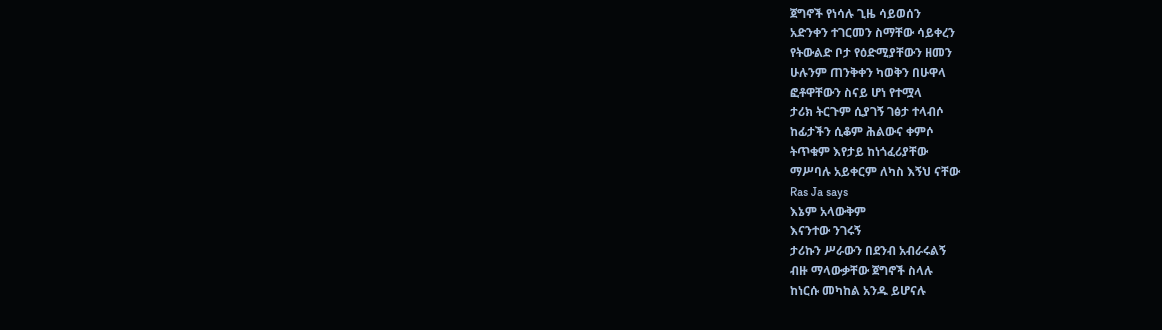ጀግኖች የነሳሉ ጊዜ ሳይወሰን
አድንቀን ተገርመን ስማቸው ሳይቀረን
የትውልድ ቦታ የዕድሚያቸውን ዘመን
ሁሉንም ጠንቅቀን ካወቅን በሁዋላ
ፎቶዋቸውን ስናይ ሆነ የተሟላ
ታሪክ ትርጉም ሲያገኝ ገፅታ ተላብሶ
ከፊታችን ሲቆም ሕልውና ቀምሶ
ትጥቁም እየታይ ከነጎፈሪያቸው
ማሥባሉ አይቀርም ለካስ እኝህ ናቸው
Ras Ja says
እኔም አላውቅም
እናንተው ንገሩኝ
ታሪኩን ሥራውን በደንብ አብራሩልኝ
ብዙ ማላውቃቸው ጀግኖች ስላሉ
ከነርሱ መካከል አንዱ ይሆናሉ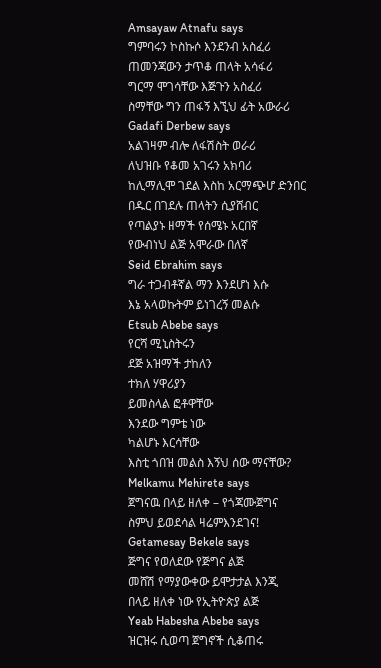Amsayaw Atnafu says
ግምባሩን ኮስኩሶ እንደንብ አስፈሪ
ጠመንጃውን ታጥቆ ጠላት አሳፋሪ
ግርማ ሞገሳቸው እጅጉን አስፈሪ
ስማቸው ግን ጠፋኝ እኚህ ፊት አውራሪ
Gadafi Derbew says
አልገዛም ብሎ ለፋሽስት ወራሪ
ለህዝቡ የቆመ አገሩን አክባሪ
ከሊማሊሞ ገደል እስከ አርማጭሆ ድንበር
በዱር በገደሉ ጠላትን ሲያሸብር
የጣልያኑ ዘማች የሰሜኑ አርበኛ
የውብነህ ልጅ አሞራው በለኛ
Seid Ebrahim says
ግራ ተጋብቶኛል ማን እንደሆነ እሱ
እኔ አላወኩትም ይነገረኝ መልሱ
Etsub Abebe says
የርሻ ሚኒስትሩን
ደጅ አዝማች ታከለን
ተክለ ሃዋሪያን
ይመስላል ፎቶዋቸው
እንደው ግምቴ ነው
ካልሆኑ እርሳቸው
እስቲ ጎበዝ መልስ እኝህ ሰው ማናቸው?
Melkamu Mehirete says
ጀግናዉ በላይ ዘለቀ – የጎጃሙጀግና
ስምህ ይወደሳል ዛሬምእንደገና!
Getamesay Bekele says
ጅግና የወለደው የጅግና ልጅ
መሸሽ የማያውቀው ይሞታታል እንጂ
በላይ ዘለቀ ነው የኢትዮጵያ ልጅ
Yeab Habesha Abebe says
ዝርዝሩ ሲወጣ ጀግኖች ሲቆጠሩ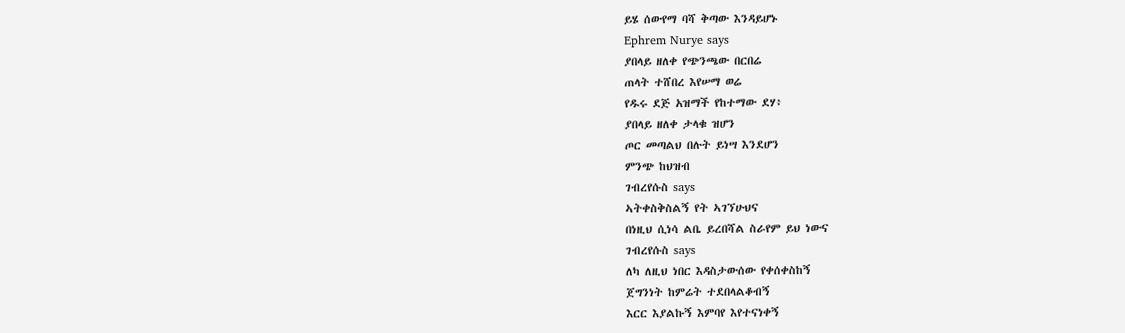ይሄ ሰውየማ ባሻ ቅጣው እንዳይሆኑ
Ephrem Nurye says
ያበላይ ዘለቀ የጭንጫው በርበሬ
ጠላት ተሸበረ እየሠማ ወሬ
የዱሩ ደጅ አዝማች የከተማው ደሃ፥
ያበላይ ዘለቀ ታላቁ ዝሆን
ጦር መጣልህ በሉት ይነሣ እንደሆን
ምንጭ ከህዝብ
ገብረየሱስ says
ኣትቀስቅስልኝ የት ኣገኘሁህና
በነዚህ ሲነሳ ልቤ ይረበሻል ስራየም ይህ ነውና
ገብረየሱስ says
ለካ ለዚህ ነበር እዳስታውሰው የቀሰቀስከኝ
ጀግንነት ከምሬት ተደበላልቆብኝ
እርር እያልኩኝ እምባየ እየተናነቀኝ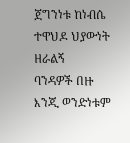ጀግንነቱ ከነብሴ ተዋህዶ ህያውነት ዘራልኝ
ባንዳዎች በዙ እንጂ ወንድነቱም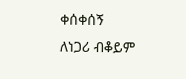ቀሰቀሰኝ
ለነጋሪ ብቆይም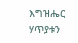እግዝሔር ሃጥያቱን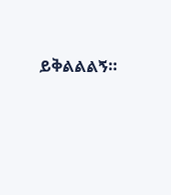ይቅልልልኝ።